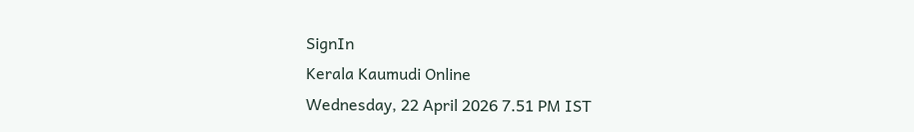SignIn
Kerala Kaumudi Online
Wednesday, 22 April 2026 7.51 PM IST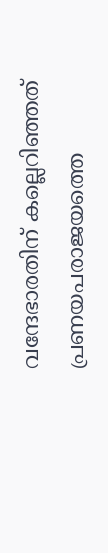വന്ദേഭാരതിന് കല്ലെറിഞ്ഞത് പ്രണയപരാജയത്തെ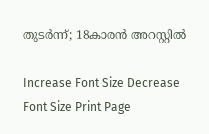തുട‌‌‌ർന്ന്; 18കാരൻ അറസ്റ്റിൽ

Increase Font Size Decrease Font Size Print Page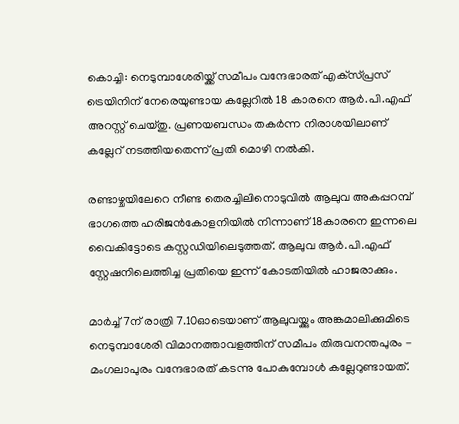കൊച്ചി: നെടുമ്പാശേരിയ്ക്ക് സമീപം വന്ദേഭാരത് എക്‌സ്‌പ്രസ് ട്രെയിനിന് നേരെയുണ്ടായ കല്ലേറിൽ 18 കാരനെ ആർ.പി.എഫ് അറസ്റ്റ് ചെയ്തു. പ്രണയബന്ധം തകർന്ന നിരാശയിലാണ് കല്ലേറ് നടത്തിയതെന്ന് പ്രതി മൊഴി നൽകി.

രണ്ടാഴ്ചയിലേറെ നീണ്ട തെരച്ചിലിനൊടുവിൽ ആലുവ അകപ്പറമ്പ് ഭാഗത്തെ ഹരിജൻകോളനിയിൽ നിന്നാണ് 18കാരനെ ഇന്നലെ വൈകിട്ടോടെ കസ്റ്റഡിയിലെടുത്തത്. ആലുവ ആർ.പി.എഫ് സ്റ്റേഷനിലെത്തിച്ച പ്രതിയെ ഇന്ന് കോടതിയിൽ ഹാജരാക്കും.

മാർച്ച് 7ന് രാത്രി 7.10ഓടെയാണ് ആലുവയ്ക്കും അങ്കമാലിക്കുമിടെ നെടുമ്പാശേരി വിമാനത്താവളത്തിന് സമീപം തിരുവനന്തപുരം - മംഗലാപുരം വന്ദേഭാരത് കടന്നു പോകുമ്പോൾ കല്ലേറുണ്ടായത്.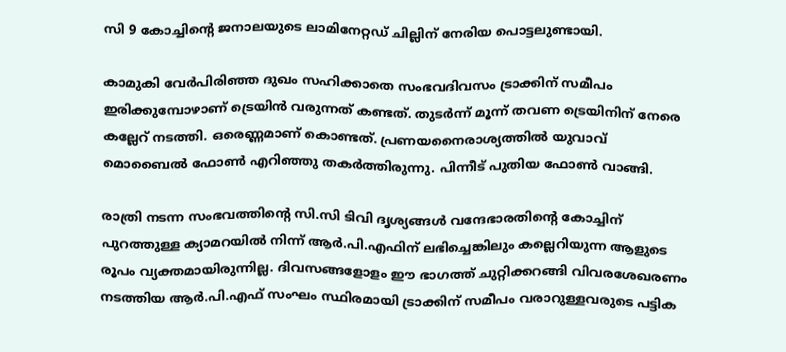സി 9 കോച്ചിന്റെ ജനാലയുടെ ലാമിനേറ്റഡ് ചില്ലിന് നേരിയ പൊട്ടലുണ്ടായി.

കാമുകി വേർപിരിഞ്ഞ ദുഖം സഹിക്കാതെ സംഭവദിവസം ട്രാക്കിന് സമീപം ഇരിക്കുമ്പോഴാണ് ട്രെയിൻ വരുന്നത് കണ്ടത്. തുടർന്ന് മൂന്ന് തവണ ട്രെയിനിന് നേരെ കല്ലേറ് നടത്തി. ഒരെണ്ണമാണ് കൊണ്ടത്. പ്രണയനൈരാശ്യത്തിൽ യുവാവ് മൊബൈൽ ഫോൺ എറിഞ്ഞു തകർത്തിരുന്നു. പിന്നീട് പുതിയ ഫോൺ വാങ്ങി.

രാത്രി നടന്ന സംഭവത്തിന്റെ സി.സി ടിവി ദൃശ്യങ്ങൾ വന്ദേഭാരതിന്റെ കോച്ചിന് പുറത്തുള്ള ക്യാമറയിൽ നിന്ന് ആർ.പി.എഫിന് ലഭിച്ചെങ്കിലും കല്ലെറിയുന്ന ആളുടെ രൂപം വ്യക്തമായിരുന്നില്ല. ദിവസങ്ങളോളം ഈ ഭാഗത്ത് ചുറ്റിക്കറങ്ങി വിവരശേഖരണം നടത്തിയ ആർ.പി.എഫ് സംഘം സ്ഥിരമായി ട്രാക്കിന് സമീപം വരാറുള്ളവരുടെ പട്ടിക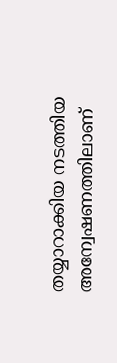തയ്യാറാക്കിയ നടത്തിയ അന്വേഷണത്തിലാണ്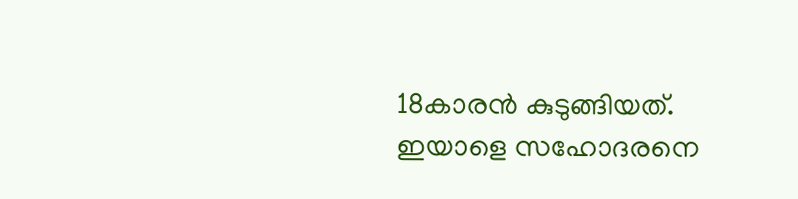18കാരൻ കുടുങ്ങിയത്. ഇയാളെ സഹോദരനെ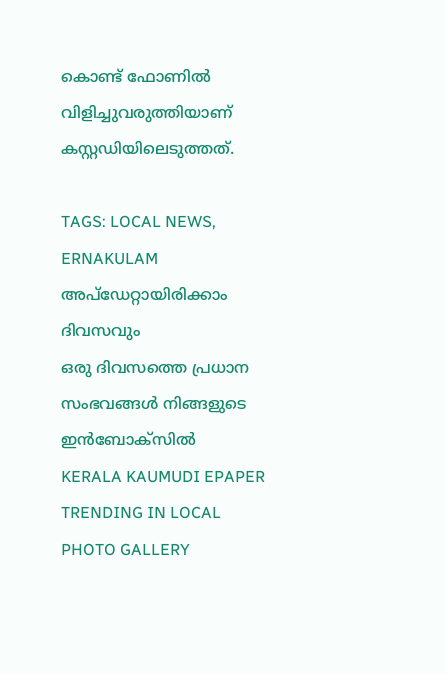കൊണ്ട് ഫോണിൽ വിളിച്ചുവരുത്തിയാണ് കസ്റ്റഡിയിലെടുത്തത്.

TAGS: LOCAL NEWS, ERNAKULAM
അപ്ഡേറ്റായിരിക്കാം ദിവസവും
ഒരു ദിവസത്തെ പ്രധാന സംഭവങ്ങൾ നിങ്ങളുടെ ഇൻബോക്സിൽ
KERALA KAUMUDI EPAPER
TRENDING IN LOCAL
PHOTO GALLERY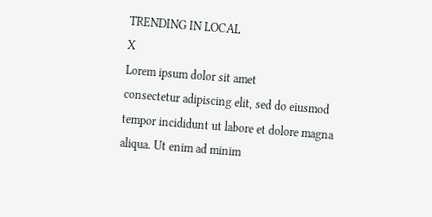TRENDING IN LOCAL
X
Lorem ipsum dolor sit amet
consectetur adipiscing elit, sed do eiusmod tempor incididunt ut labore et dolore magna aliqua. Ut enim ad minim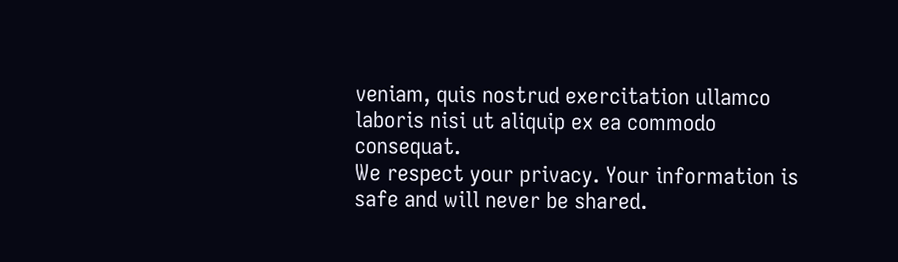veniam, quis nostrud exercitation ullamco laboris nisi ut aliquip ex ea commodo consequat.
We respect your privacy. Your information is safe and will never be shared.